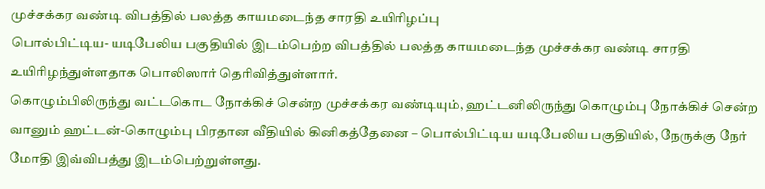முச்சக்கர வண்டி விபத்தில் பலத்த காயமடைந்த சாரதி உயிரிழப்பு
பொல்பிட்டிய- யடிபேலிய பகுதியில் இடம்பெற்ற விபத்தில் பலத்த காயமடைந்த முச்சக்கர வண்டி சாரதி உயிரிழந்துள்ளதாக பொலிஸார் தெரிவித்துள்ளார்.
கொழும்பிலிருந்து வட்டகொட நோக்கிச் சென்ற முச்சக்கர வண்டியும், ஹட்டனிலிருந்து கொழும்பு நோக்கிச் சென்ற வானும் ஹட்டன்-கொழும்பு பிரதான வீதியில் கினிகத்தேனை – பொல்பிட்டிய யடிபேலிய பகுதியில், நேருக்கு நேர் மோதி இவ்விபத்து இடம்பெற்றுள்ளது.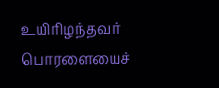உயிரிழந்தவர் பொரளையைச்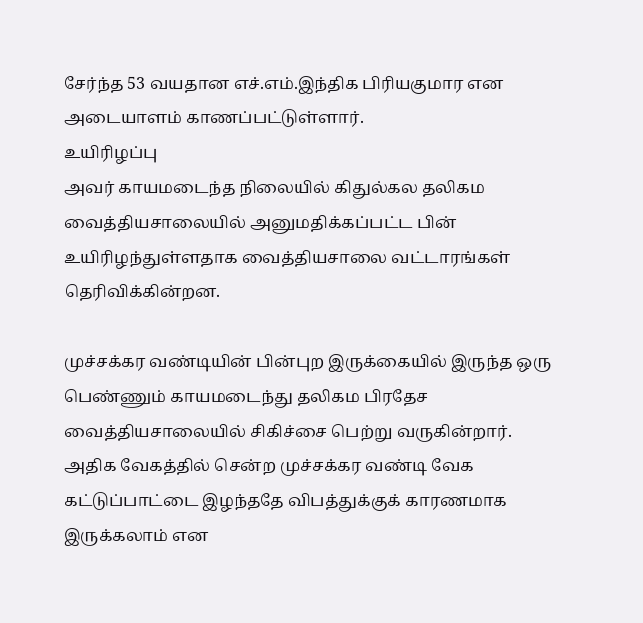சேர்ந்த 53 வயதான எச்.எம்.இந்திக பிரியகுமார என அடையாளம் காணப்பட்டுள்ளார்.
உயிரிழப்பு
அவர் காயமடைந்த நிலையில் கிதுல்கல தலிகம வைத்தியசாலையில் அனுமதிக்கப்பட்ட பின் உயிரிழந்துள்ளதாக வைத்தியசாலை வட்டாரங்கள் தெரிவிக்கின்றன.

முச்சக்கர வண்டியின் பின்புற இருக்கையில் இருந்த ஒரு பெண்ணும் காயமடைந்து தலிகம பிரதேச வைத்தியசாலையில் சிகிச்சை பெற்று வருகின்றார்.
அதிக வேகத்தில் சென்ற முச்சக்கர வண்டி வேக கட்டுப்பாட்டை இழந்ததே விபத்துக்குக் காரணமாக இருக்கலாம் என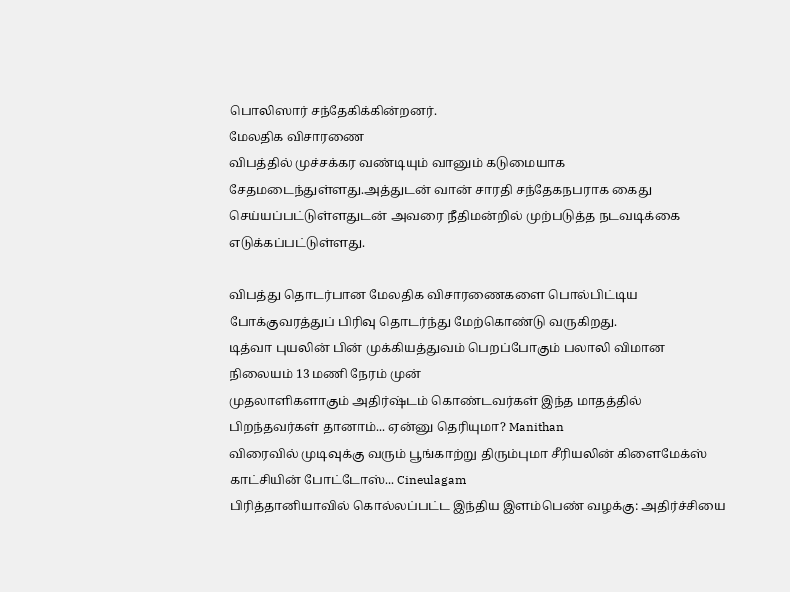பொலிஸார் சந்தேகிக்கின்றனர்.
மேலதிக விசாரணை
விபத்தில் முச்சக்கர வண்டியும் வானும் கடுமையாக சேதமடைந்துள்ளது.அத்துடன் வான் சாரதி சந்தேகநபராக கைது செய்யப்பட்டுள்ளதுடன் அவரை நீதிமன்றில் முற்படுத்த நடவடிக்கை எடுக்கப்பட்டுள்ளது.

விபத்து தொடர்பான மேலதிக விசாரணைகளை பொல்பிட்டிய போக்குவரத்துப் பிரிவு தொடர்ந்து மேற்கொண்டு வருகிறது.
டித்வா புயலின் பின் முக்கியத்துவம் பெறப்போகும் பலாலி விமான நிலையம் 13 மணி நேரம் முன்
முதலாளிகளாகும் அதிர்ஷ்டம் கொண்டவர்கள் இந்த மாதத்தில் பிறந்தவர்கள் தானாம்... ஏன்னு தெரியுமா? Manithan
விரைவில் முடிவுக்கு வரும் பூங்காற்று திரும்புமா சீரியலின் கிளைமேக்ஸ் காட்சியின் போட்டோஸ்... Cineulagam
பிரித்தானியாவில் கொல்லப்பட்ட இந்திய இளம்பெண் வழக்கு: அதிர்ச்சியை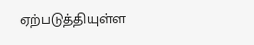ஏற்படுத்தியுள்ள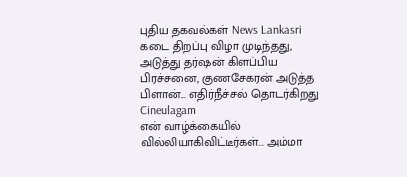புதிய தகவல்கள் News Lankasri
கடை திறப்பு விழா முடிந்தது, அடுத்து தர்ஷன் கிளப்பிய பிரச்சனை, குணசேகரன் அடுத்த பிளான்... எதிர்நீச்சல் தொடர்கிறது Cineulagam
என் வாழ்க்கையில் வில்லியாகிவிட்டீர்கள்... அம்மா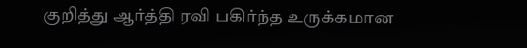குறித்து ஆர்த்தி ரவி பகிர்ந்த உருக்கமான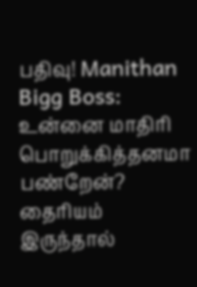பதிவு! Manithan
Bigg Boss: உன்னை மாதிரி பொறுக்கித்தனமா பண்றேன்? தைரியம் இருந்தால்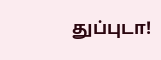துப்புடா!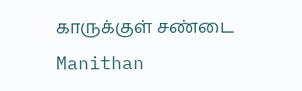காருக்குள் சண்டை Manithan